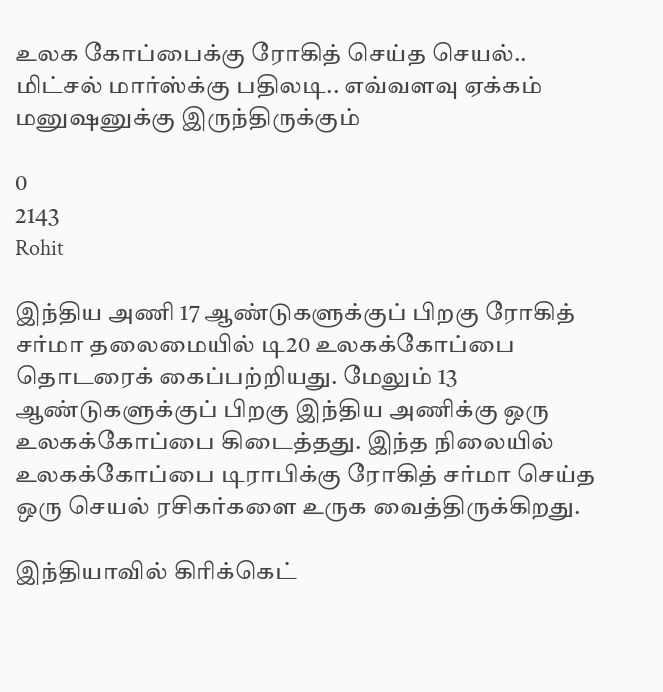உலக கோப்பைக்கு ரோகித் செய்த செயல்.. மிட்சல் மார்ஸ்க்கு பதிலடி.. எவ்வளவு ஏக்கம் மனுஷனுக்கு இருந்திருக்கும்

0
2143
Rohit

இந்திய அணி 17 ஆண்டுகளுக்குப் பிறகு ரோகித் சர்மா தலைமையில் டி20 உலகக்கோப்பை தொடரைக் கைப்பற்றியது. மேலும் 13 ஆண்டுகளுக்குப் பிறகு இந்திய அணிக்கு ஒரு உலகக்கோப்பை கிடைத்தது. இந்த நிலையில் உலகக்கோப்பை டிராபிக்கு ரோகித் சர்மா செய்த ஒரு செயல் ரசிகர்களை உருக வைத்திருக்கிறது.

இந்தியாவில் கிரிக்கெட்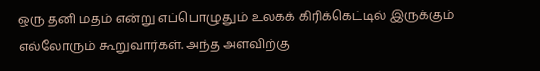ஒரு தனி மதம் என்று எப்பொழுதும் உலகக் கிரிக்கெட்டில் இருக்கும் எல்லோரும் கூறுவார்கள். அந்த அளவிற்கு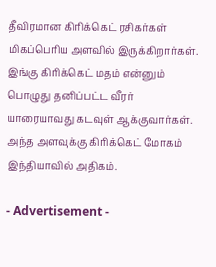தீவிரமான கிரிக்கெட் ரசிகர்கள் மிகப்பெரிய அளவில் இருக்கிறார்கள். இங்கு கிரிக்கெட் மதம் என்னும் பொழுது தனிப்பட்ட வீரர் யாரையாவது கடவுள் ஆக்குவார்கள். அந்த அளவுக்கு கிரிக்கெட் மோகம் இந்தியாவில் அதிகம்.

- Advertisement -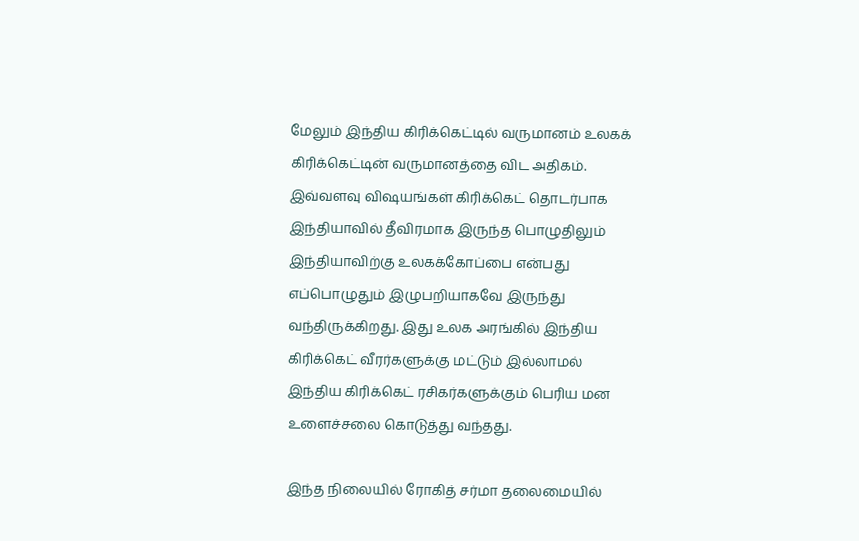மேலும் இந்திய கிரிக்கெட்டில் வருமானம் உலகக் கிரிக்கெட்டின் வருமானத்தை விட அதிகம். இவ்வளவு விஷயங்கள் கிரிக்கெட் தொடர்பாக இந்தியாவில் தீவிரமாக இருந்த பொழுதிலும் இந்தியாவிற்கு உலகக்கோப்பை என்பது எப்பொழுதும் இழுபறியாகவே இருந்து வந்திருக்கிறது. இது உலக அரங்கில் இந்திய கிரிக்கெட் வீரர்களுக்கு மட்டும் இல்லாமல் இந்திய கிரிக்கெட் ரசிகர்களுக்கும் பெரிய மன உளைச்சலை கொடுத்து வந்தது.

இந்த நிலையில் ரோகித் சர்மா தலைமையில்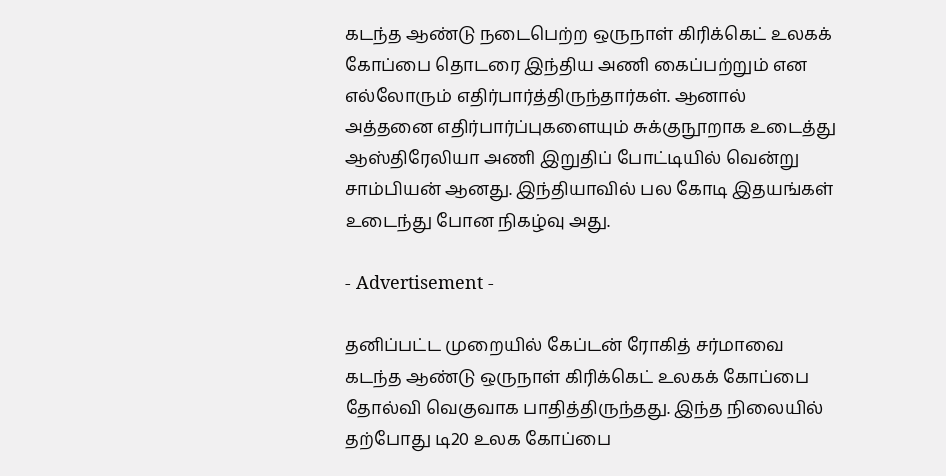கடந்த ஆண்டு நடைபெற்ற ஒருநாள் கிரிக்கெட் உலகக் கோப்பை தொடரை இந்திய அணி கைப்பற்றும் என எல்லோரும் எதிர்பார்த்திருந்தார்கள். ஆனால் அத்தனை எதிர்பார்ப்புகளையும் சுக்குநூறாக உடைத்து ஆஸ்திரேலியா அணி இறுதிப் போட்டியில் வென்று சாம்பியன் ஆனது. இந்தியாவில் பல கோடி இதயங்கள் உடைந்து போன நிகழ்வு அது.

- Advertisement -

தனிப்பட்ட முறையில் கேப்டன் ரோகித் சர்மாவை கடந்த ஆண்டு ஒருநாள் கிரிக்கெட் உலகக் கோப்பை தோல்வி வெகுவாக பாதித்திருந்தது. இந்த நிலையில் தற்போது டி20 உலக கோப்பை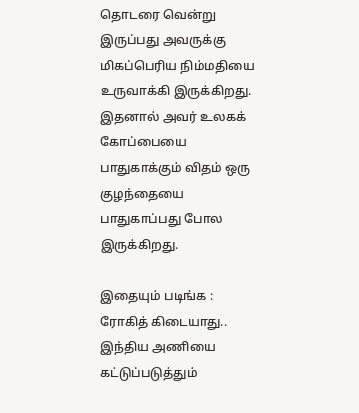தொடரை வென்று இருப்பது அவருக்கு மிகப்பெரிய நிம்மதியை உருவாக்கி இருக்கிறது. இதனால் அவர் உலகக் கோப்பையை பாதுகாக்கும் விதம் ஒரு குழந்தையை பாதுகாப்பது போல இருக்கிறது.

இதையும் படிங்க : ரோகித் கிடையாது.. இந்திய அணியை கட்டுப்படுத்தும்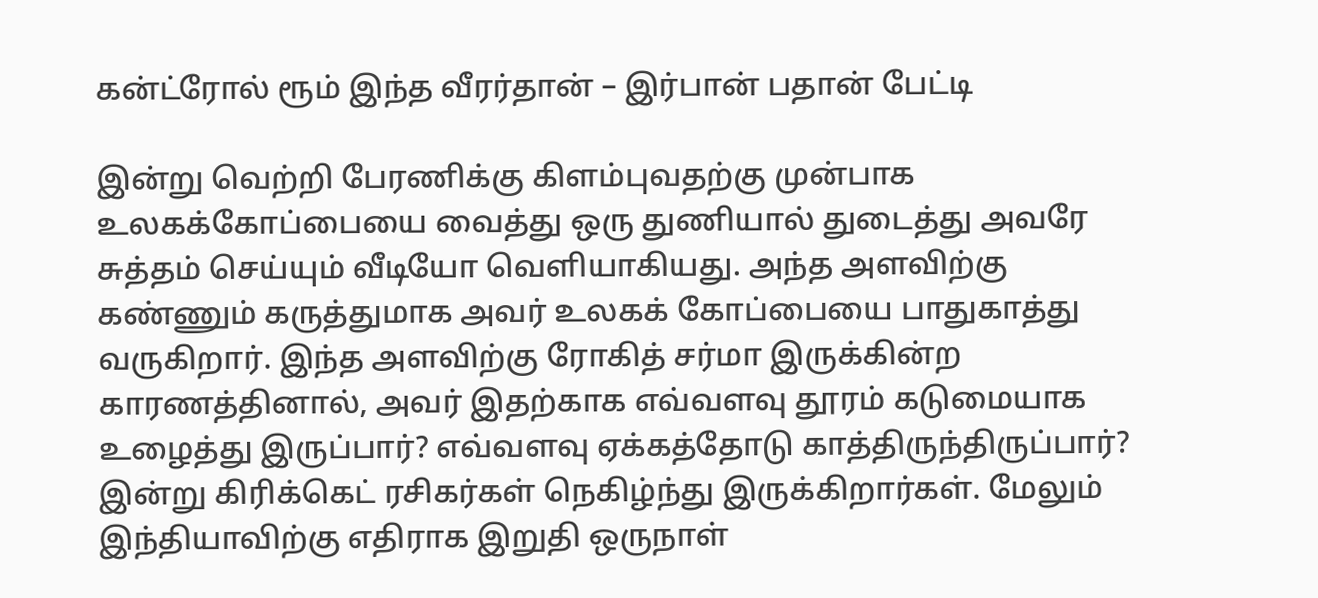கன்ட்ரோல் ரூம் இந்த வீரர்தான் – இர்பான் பதான் பேட்டி

இன்று வெற்றி பேரணிக்கு கிளம்புவதற்கு முன்பாக உலகக்கோப்பையை வைத்து ஒரு துணியால் துடைத்து அவரே சுத்தம் செய்யும் வீடியோ வெளியாகியது. அந்த அளவிற்கு கண்ணும் கருத்துமாக அவர் உலகக் கோப்பையை பாதுகாத்து வருகிறார். இந்த அளவிற்கு ரோகித் சர்மா இருக்கின்ற காரணத்தினால், அவர் இதற்காக எவ்வளவு தூரம் கடுமையாக உழைத்து இருப்பார்? எவ்வளவு ஏக்கத்தோடு காத்திருந்திருப்பார்? இன்று கிரிக்கெட் ரசிகர்கள் நெகிழ்ந்து இருக்கிறார்கள். மேலும் இந்தியாவிற்கு எதிராக இறுதி ஒருநாள்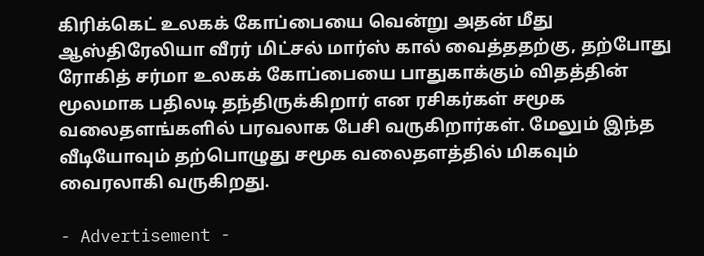கிரிக்கெட் உலகக் கோப்பையை வென்று அதன் மீது ஆஸ்திரேலியா வீரர் மிட்சல் மார்ஸ் கால் வைத்ததற்கு, தற்போது ரோகித் சர்மா உலகக் கோப்பையை பாதுகாக்கும் விதத்தின் மூலமாக பதிலடி தந்திருக்கிறார் என ரசிகர்கள் சமூக வலைதளங்களில் பரவலாக பேசி வருகிறார்கள். மேலும் இந்த வீடியோவும் தற்பொழுது சமூக வலைதளத்தில் மிகவும் வைரலாகி வருகிறது.

- Advertisement -